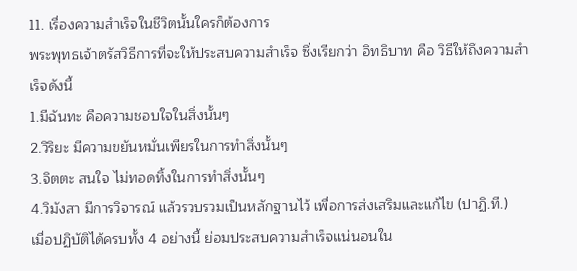11. เรื่องความสำเร็จในชีวิตนั้นใครก็ต้องการ
พระพุทธเจ้าตรัสวิธีการที่จะให้ประสบความสำเร็จ ซึ่งเรียกว่า อิทธิบาท คือ วิธีให้ถึงความสำเร็จดังนี้
1.มีฉันทะ คือความชอบใจในสิ่งนั้นๆ
2.วิริยะ มีความขยันหมั่นเพียรในการทำสิ่งนั้นๆ
3.จิตตะ สนใจ ไม่ทอดทิ้งในการทำสิ่งนั้นๆ
4.วิมังสา มีการวิจารณ์ แล้วรวบรวมเป็นหลักฐานไว้ เพื่อการส่งเสริมและแก้ไข (ปาฏิ.ที.)
เมื่อปฏิบัติได้ครบทั้ง 4 อย่างนี้ ย่อมประสบความสำเร็จแน่นอนใน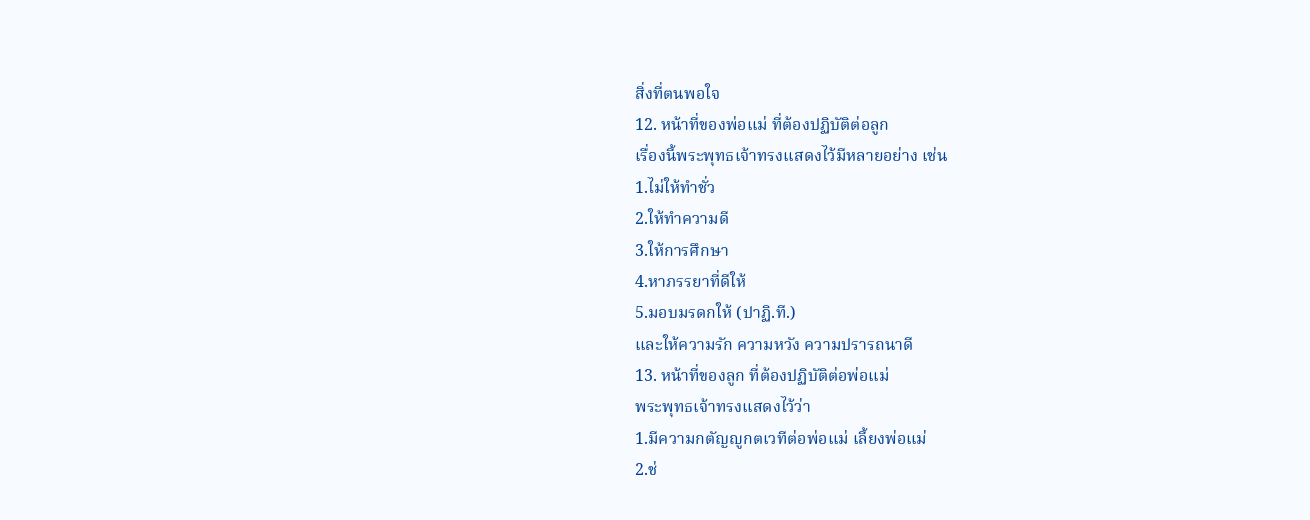สิ่งที่ตนพอใจ
12. หน้าที่ของพ่อแม่ ที่ต้องปฏิบัติต่อลูก
เรื่องนี้พระพุทธเจ้าทรงแสดงไว้มีหลายอย่าง เช่น
1.ไม่ให้ทำชั่ว
2.ให้ทำความดี
3.ให้การศึกษา
4.หาภรรยาที่ดีให้
5.มอบมรดกให้ (ปาฏิ.ที.)
และให้ความรัก ความหวัง ความปรารถนาดี
13. หน้าที่ของลูก ที่ต้องปฏิบัติต่อพ่อแม่
พระพุทธเจ้าทรงแสดงไว้ว่า
1.มีความกตัญญูกตเวทีต่อพ่อแม่ เลี้ยงพ่อแม่
2.ช่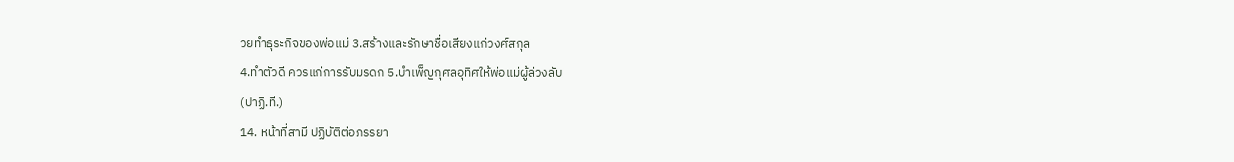วยทำธุระกิจของพ่อแม่ 3.สร้างและรักษาชื่อเสียงแก่วงศ์สกุล
4.ทำตัวดี ควรแก่การรับมรดก 5.บำเพ็ญกุศลอุทิศให้พ่อแม่ผู้ล่วงลับ
(ปาฏิ.ที.)
14. หน้าที่สามี ปฏิบัติต่อภรรยา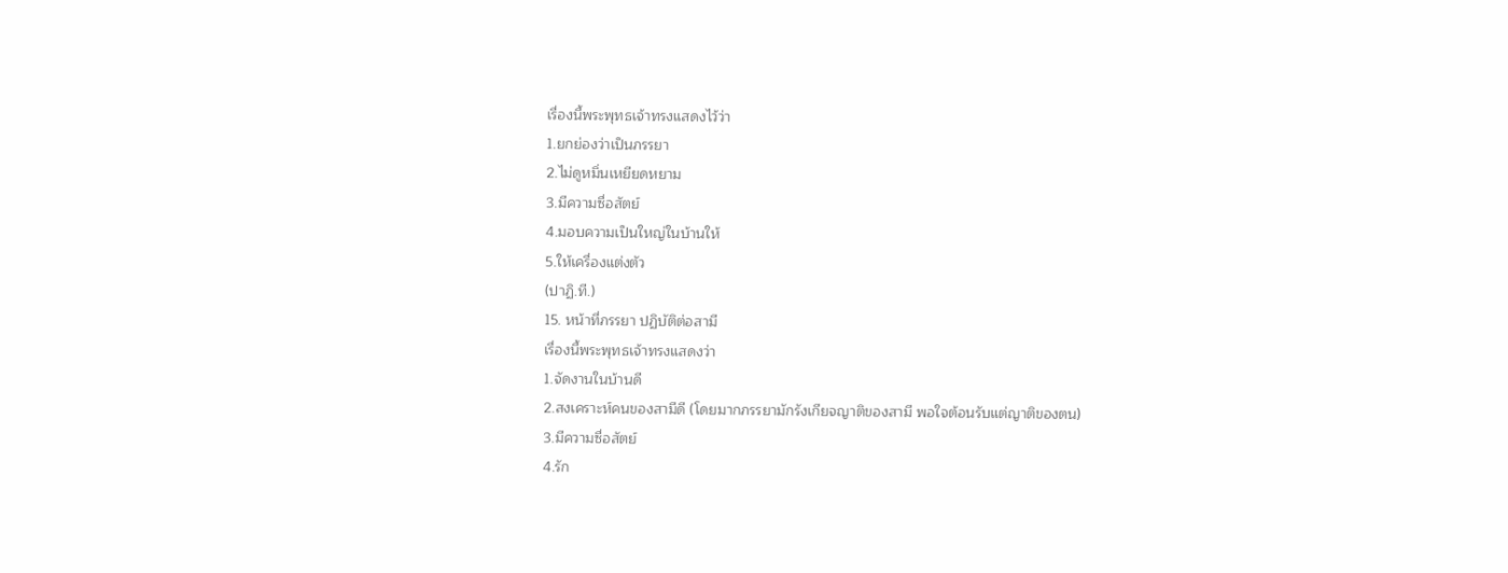เรื่องนี้พระพุทธเจ้าทรงแสดงไว้ว่า
1.ยกย่องว่าเป็นภรรยา
2.ไม่ดูหมิ่นเหยียดหยาม
3.มีความซื่อสัตย์
4.มอบความเป็นใหญ่ในบ้านให้
5.ให้เครื่องแต่งตัว
(ปาฏิ.ที.)
15. หน้าที่ภรรยา ปฏิบัติต่อสามี
เรื่องนี้พระพุทธเจ้าทรงแสดงว่า
1.จัดงานในบ้านดี
2.สงเคราะห์คนของสามีดี (โดยมากภรรยามักรังเกียจญาติของสามี พอใจต้อนรับแต่ญาติของตน)
3.มีความซื่อสัตย์
4.รัก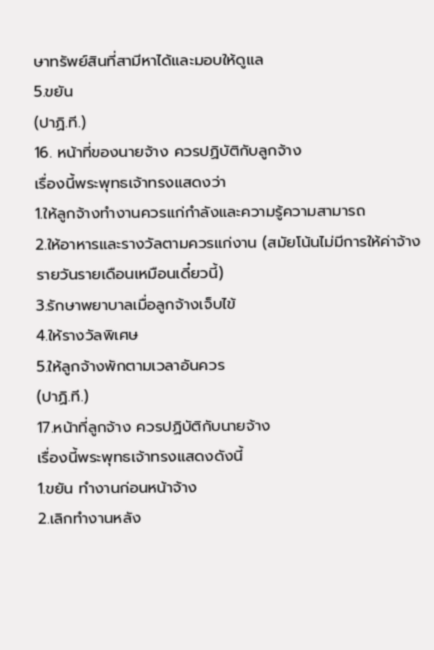ษาทรัพย์สินที่สามีหาได้และมอบให้ดูแล
5.ขยัน
(ปาฏิ.ที.)
16. หน้าที่ของนายจ้าง ควรปฏิบัติกับลูกจ้าง
เรื่องนี้พระพุทธเจ้าทรงแสดงว่า
1.ให้ลูกจ้างทำงานควรแก่กำลังและความรู้ความสามารถ
2.ให้อาหารและรางวัลตามควรแก่งาน (สมัยโน้นไม่มีการให้ค่าจ้างรายวันรายเดือนเหมือนเดี๋ยวนี้)
3.รักษาพยาบาลเมื่อลูกจ้างเจ็บไข้
4.ให้รางวัลพิเศษ
5.ให้ลูกจ้างพักตามเวลาอันควร
(ปาฏิ.ที.)
17.หน้าที่ลูกจ้าง ควรปฏิบัติกับนายจ้าง
เรื่องนี้พระพุทธเจ้าทรงแสดงดังนี้
1.ขยัน ทำงานก่อนหน้าจ้าง
2.เลิกทำงานหลัง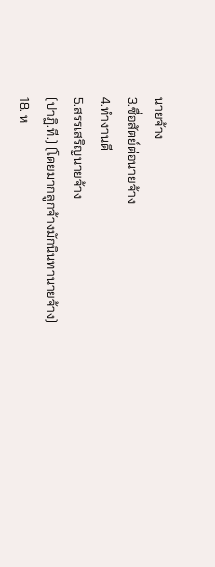นายจ้าง
3.ซื่อสัตย์ต่อนายจ้าง
4.ทำงานดี
5.สรรเสริญนายจ้าง
(ปาฏิ.ที.) (โดยมากลูกจ้างมักนินทานายจ้าง)
18. ห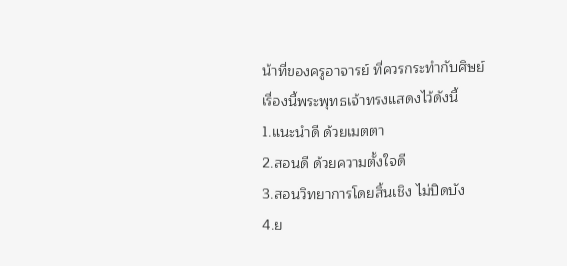น้าที่ของครูอาจารย์ ที่ควรกระทำกับศิษย์
เรื่องนี้พระพุทธเจ้าทรงแสดงไว้ดังนี้
1.แนะนำดี ด้วยเมตตา
2.สอนดี ด้วยความตั้งใจดี
3.สอนวิทยาการโดยสิ้นเชิง ไม่ปิดบัง
4.ย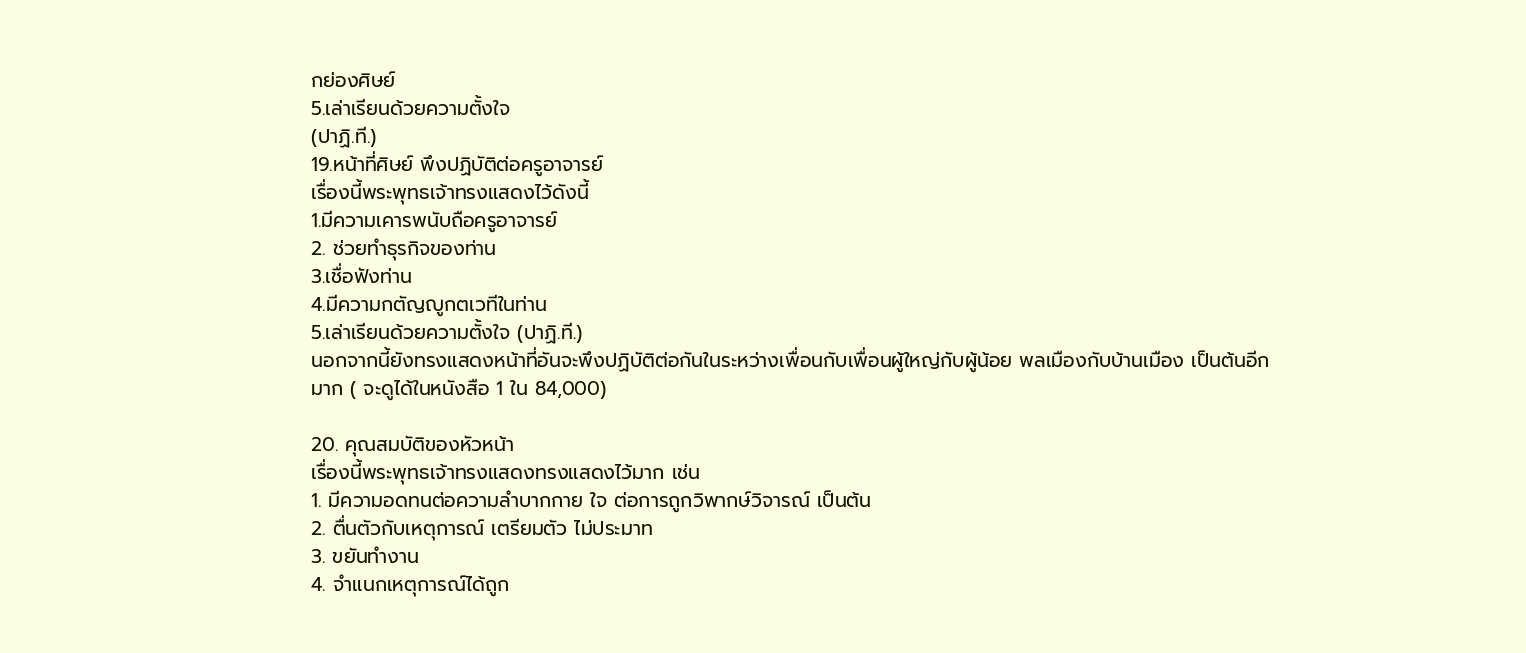กย่องศิษย์
5.เล่าเรียนด้วยความตั้งใจ
(ปาฏิ.ที.)
19.หน้าที่ศิษย์ พึงปฏิบัติต่อครูอาจารย์
เรื่องนี้พระพุทธเจ้าทรงแสดงไว้ดังนี้
1.มีความเคารพนับถือครูอาจารย์
2. ช่วยทำธุรกิจของท่าน
3.เชื่อฟังท่าน
4.มีความกตัญญูกตเวทีในท่าน
5.เล่าเรียนด้วยความตั้งใจ (ปาฏิ.ที.)
นอกจากนี้ยังทรงแสดงหน้าที่อันจะพึงปฏิบัติต่อกันในระหว่างเพื่อนกับเพื่อนผู้ใหญ่กับผู้น้อย พลเมืองกับบ้านเมือง เป็นต้นอีกมาก ( จะดูได้ในหนังสือ 1 ใน 84,000)

20. คุณสมบัติของหัวหน้า
เรื่องนี้พระพุทธเจ้าทรงแสดงทรงแสดงไว้มาก เช่น
1. มีความอดทนต่อความลำบากกาย ใจ ต่อการถูกวิพากษ์วิจารณ์ เป็นต้น
2. ตื่นตัวกับเหตุการณ์ เตรียมตัว ไม่ประมาท
3. ขยันทำงาน
4. จำแนกเหตุการณ์ได้ถูก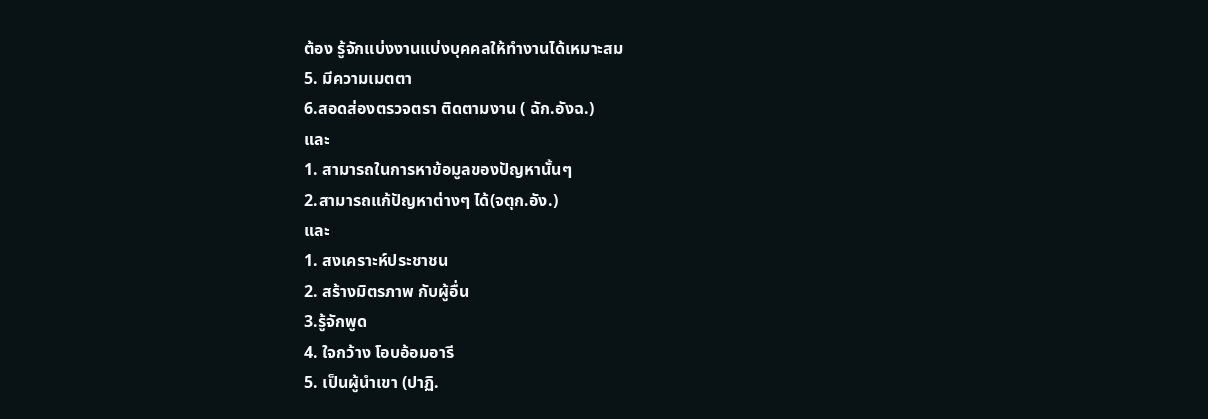ต้อง รู้จักแบ่งงานแบ่งบุคคลให้ทำงานได้เหมาะสม
5. มีความเมตตา
6.สอดส่องตรวจตรา ติดตามงาน ( ฉัก.อังฉ.)
และ
1. สามารถในการหาข้อมูลของปัญหานั้นๆ
2.สามารถแก้ปัญหาต่างๆ ได้(จตุก.อัง.)
และ
1. สงเคราะห์ประชาชน
2. สร้างมิตรภาพ กับผู้อื่น
3.รู้จักพูด
4. ใจกว้าง โอบอ้อมอารี
5. เป็นผู้นำเขา (ปาฏิ.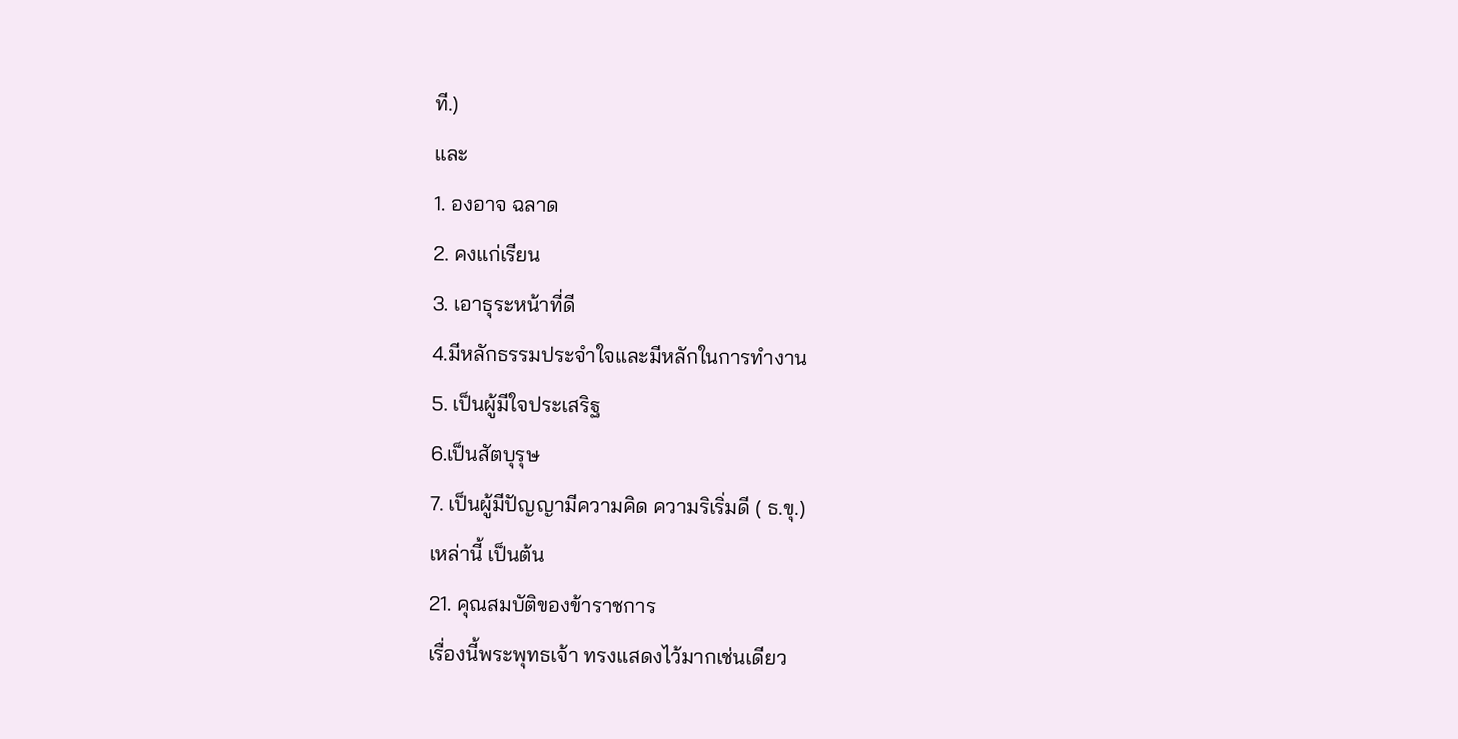ที.)
และ
1. องอาจ ฉลาด
2. คงแก่เรียน
3. เอาธุระหน้าที่ดี
4.มีหลักธรรมประจำใจและมีหลักในการทำงาน
5. เป็นผู้มีใจประเสริฐ
6.เป็นสัตบุรุษ
7. เป็นผู้มีปัญญามีความคิด ความริเริ่มดี ( ธ.ขุ.)
เหล่านี้ เป็นต้น
21. คุณสมบัติของข้าราชการ
เรื่องนี้พระพุทธเจ้า ทรงแสดงไว้มากเช่นเดียว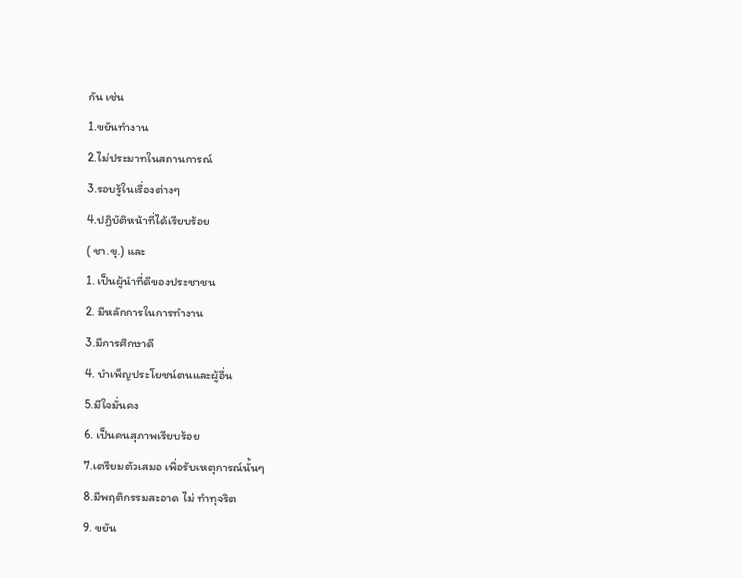กัน เช่น
1.ขยันทำงาน
2.ไม่ประมาทในสถานการณ์
3.รอบรู้ในเรื่องต่างๆ
4.ปฏิบัติหน้าที่ได้เรียบร้อย
( ชา.ขุ.) และ
1. เป็นผู้นำที่ดีของประชาชน
2. มีหลักการในการทำงาน
3.มีการศึกษาดี
4. บำเพ็ญประโยชน์ตนและผู้อื่น
5.มีใจมั่นคง
6. เป็นคนสุภาพเรียบร้อย
7.เตรียมตัวเสมอ เพื่อรับเหตุการณ์นั้นๆ
8.มีพฤติกรรมสะอาด ไม่ ทำทุจริต
9. ขยัน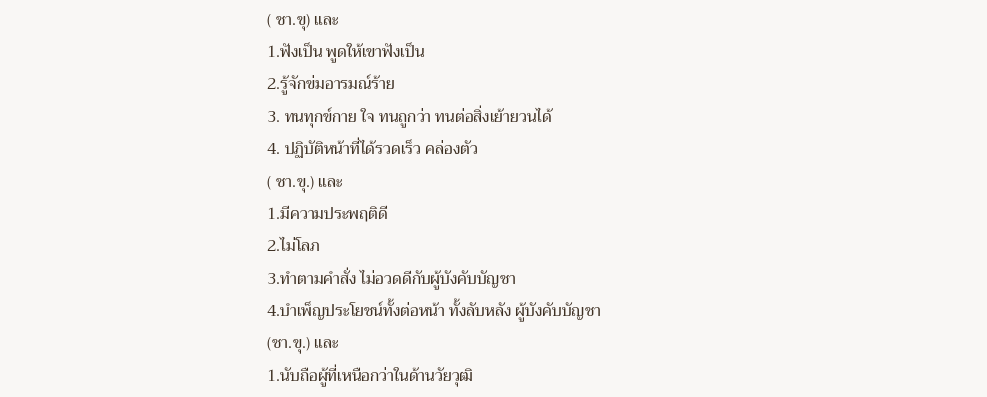( ชา.ขุ) และ
1.ฟังเป็น พูดให้เขาฟังเป็น
2.รู้จักข่มอารมณ์ร้าย
3. ทนทุกข์กาย ใจ ทนถูกว่า ทนต่อสิ่งเย้ายวนได้
4. ปฏิบัติหน้าที่ได้รวดเร็ว คล่องตัว
( ชา.ขุ.) และ
1.มีความประพฤติดี
2.ไม่โลภ
3.ทำตามคำสั่ง ไม่อวดดีกับผู้บังคับบัญชา
4.บำเพ็ญประโยชน์ทั้งต่อหน้า ทั้งลับหลัง ผู้บังคับบัญชา
(ชา.ขุ.) และ
1.นับถือผู้ที่เหนือกว่าในด้านวัยวุฒิ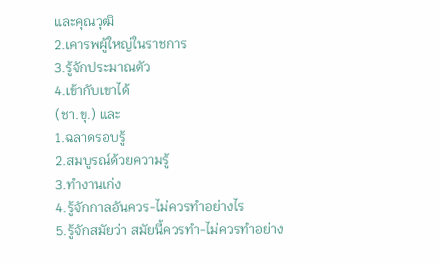และคุณวุฒิ
2.เคารพผู้ใหญ่ในราชการ
3.รู้จักประมาณตัว
4.เข้ากับเขาได้
(ชา.ขุ.) และ
1.ฉลาดรอบรู้
2.สมบูรณ์ด้วยความรู้
3.ทำงานเก่ง
4.รู้จักกาลอันควร-ไม่ควรทำอย่างไร
5.รู้จักสมัยว่า สมัยนี้ควรทำ-ไม่ควรทำอย่าง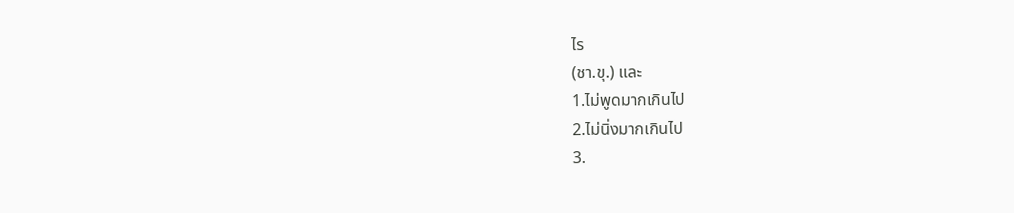ไร
(ชา.ขุ.) และ
1.ไม่พูดมากเกินไป
2.ไม่นิ่งมากเกินไป
3.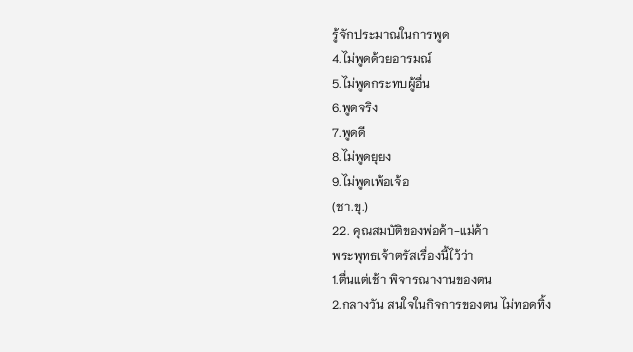รู้จักประมาณในการพูด
4.ไม่พูดด้วยอารมณ์
5.ไม่พูดกระทบผู้อื่น
6.พูดจริง
7.พูดดี
8.ไม่พูดยุยง
9.ไม่พูดเพ้อเจ้อ
(ชา.ขุ.)
22. คุณสมบัติของพ่อค้า-แม่ค้า
พระพุทธเจ้าตรัสเรื่องนี้ไว้ว่า
1.ตื่นแต่เช้า พิจารณางานของตน
2.กลางวัน สนใจในกิจการของตน ไม่ทอดทิ้ง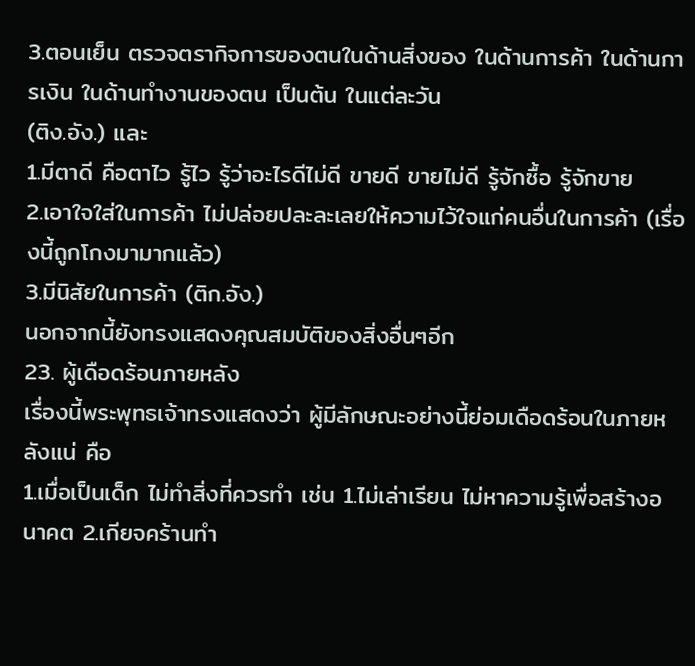3.ตอนเย็น ตรวจตรากิจการของตนในด้านสิ่งของ ในด้านการค้า ในด้านการเงิน ในด้านทำงานของตน เป็นต้น ในแต่ละวัน
(ติง.อัง.) และ
1.มีตาดี คือตาไว รู้ไว รู้ว่าอะไรดีไม่ดี ขายดี ขายไม่ดี รู้จักซื้อ รู้จักขาย
2.เอาใจใส่ในการค้า ไม่ปล่อยปละละเลยให้ความไว้ใจแก่คนอื่นในการค้า (เรื่องนี้ถูกโกงมามากแล้ว)
3.มีนิสัยในการค้า (ติก.อัง.)
นอกจากนี้ยังทรงแสดงคุณสมบัติของสิ่งอื่นๆอีก
23. ผู้เดือดร้อนภายหลัง
เรื่องนี้พระพุทธเจ้าทรงแสดงว่า ผู้มีลักษณะอย่างนี้ย่อมเดือดร้อนในภายหลังแน่ คือ
1.เมื่อเป็นเด็ก ไม่ทำสิ่งที่ควรทำ เช่น 1.ไม่เล่าเรียน ไม่หาความรู้เพื่อสร้างอนาคต 2.เกียจคร้านทำ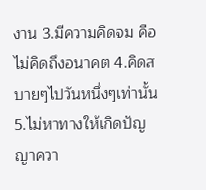งาน 3.มีความคิดจม คือไม่คิดถึงอนาคต 4.คิดสบายๆไปวันหนึ่งๆเท่านั้น 5.ไม่หาทางให้เกิดปัญญาควา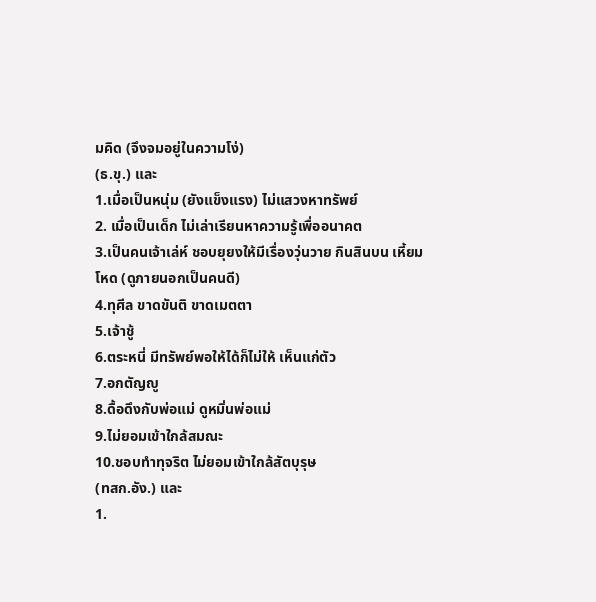มคิด (จึงจมอยู่ในความโง่)
(ธ.ขุ.) และ
1.เมื่อเป็นหนุ่ม (ยังแข็งแรง) ไม่แสวงหาทรัพย์
2. เมื่อเป็นเด็ก ไม่เล่าเรียนหาความรู้เพื่ออนาคต
3.เป็นคนเจ้าเล่ห์ ชอบยุยงให้มีเรื่องวุ่นวาย กินสินบน เหี้ยมโหด (ดูภายนอกเป็นคนดี)
4.ทุศีล ขาดขันติ ขาดเมตตา
5.เจ้าชู้
6.ตระหนี่ มีทรัพย์พอให้ได้ก็ไม่ให้ เห็นแก่ตัว
7.อกตัญญู
8.ดื้อดึงกับพ่อแม่ ดูหมิ่นพ่อแม่
9.ไม่ยอมเข้าใกล้สมณะ
10.ชอบทำทุจริต ไม่ยอมเข้าใกล้สัตบุรุษ
(ทสก.อัง.) และ
1.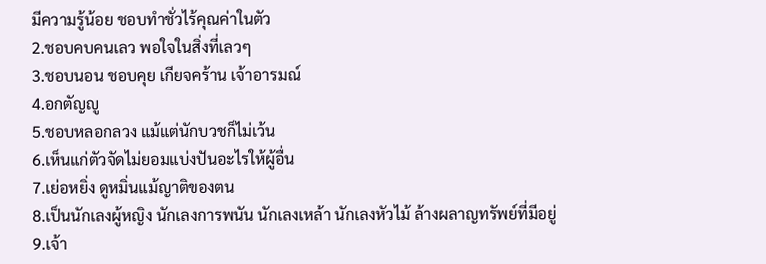มีความรู้น้อย ชอบทำชั่วไร้คุณค่าในตัว
2.ชอบคบคนเลว พอใจในสิ่งที่เลวๆ
3.ชอบนอน ชอบคุย เกียจคร้าน เจ้าอารมณ์
4.อกตัญญู
5.ชอบหลอกลวง แม้แต่นักบวชก็ไม่เว้น
6.เห็นแก่ตัวจัดไม่ยอมแบ่งปันอะไรให้ผู้อื่น
7.เย่อหยิ่ง ดูหมิ่นแม้ญาติของตน
8.เป็นนักเลงผู้หญิง นักเลงการพนัน นักเลงเหล้า นักเลงหัวไม้ ล้างผลาญทรัพย์ที่มีอยู่
9.เจ้า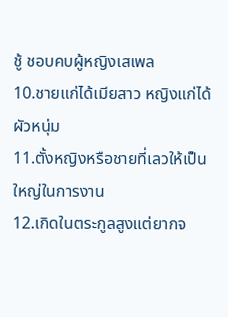ชู้ ชอบคบผู้หญิงเสเพล
10.ชายแก่ได้เมียสาว หญิงแก่ได้ผัวหนุ่ม
11.ตั้งหญิงหรือชายที่เลวให้เป็นใหญ่ในการงาน
12.เกิดในตระกูลสูงแต่ยากจ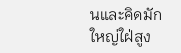นและคิดมักใหญ่ใฝ่สูง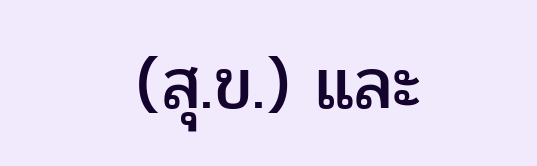(สุ.ข.) และ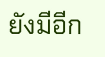ยังมีอีก